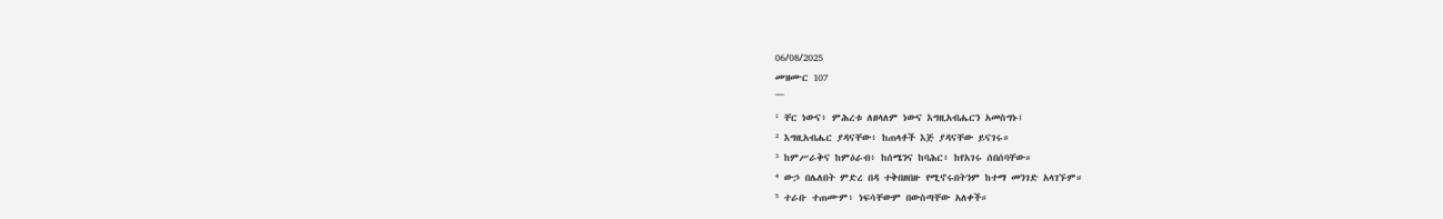06/08/2025
መዝሙር 107
¯¯¯
¹ ቸር ነውና፥ ምሕረቱ ለዘላለም ነውና እግዚአብሔርን አመስግኑ፤
² እግዚአብሔር ያዳናቸው፥ ከጠላቶች እጅ ያዳናቸው ይናገሩ።
³ ከምሥራቅና ከምዕራብ፥ ከሰሜንና ከባሕር፥ ከየአገሩ ሰበሰባቸው።
⁴ ውኃ በሌለበት ምድረ በዳ ተቅበዘበዙ የሚኖሩበትንም ከተማ መንገድ አላገኙም።
⁵ ተራቡ ተጠሙም፥ ነፍሳቸውም በውስጣቸው አለቀች።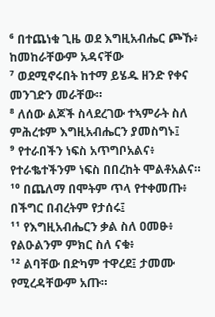⁶ በተጨነቁ ጊዜ ወደ እግዚአብሔር ጮኹ፥ ከመከራቸውም አዳናቸው
⁷ ወደሚኖሩበት ከተማ ይሄዱ ዘንድ የቀና መንገድን መራቸው።
⁸ ለሰው ልጆች ስላደረገው ተኣምራት ስለ ምሕረቱም እግዚአብሔርን ያመስግኑ፤
⁹ የተራበችን ነፍስ አጥግቦአልና፥ የተራቈተችንም ነፍስ በበረከት ሞልቶአልና።
¹⁰ በጨለማ በሞትም ጥላ የተቀመጡ፥ በችግር በብረትም የታሰሩ፤
¹¹ የእግዚአብሔርን ቃል ስለ ዐመፁ፥ የልዑልንም ምክር ስለ ናቁ፥
¹² ልባቸው በድካም ተዋረደ፤ ታመሙ የሚረዳቸውም አጡ።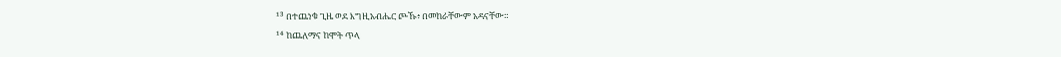¹³ በተጨነቁ ጊዜ ወደ እግዚአብሔር ጮኹ፥ በመከራቸውም አዳናቸው።
¹⁴ ከጨለማና ከሞት ጥላ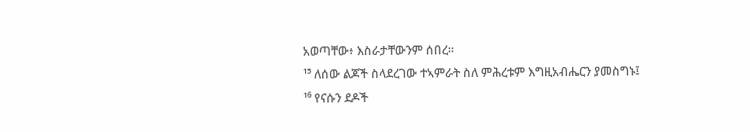አወጣቸው፥ እስራታቸውንም ሰበረ።
¹⁵ ለሰው ልጆች ስላደረገው ተኣምራት ስለ ምሕረቱም እግዚአብሔርን ያመስግኑ፤
¹⁶ የናሱን ደዶች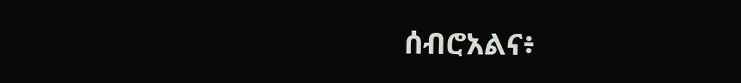ሰብሮአልና፥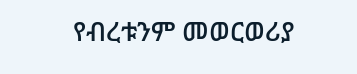የብረቱንም መወርወሪያ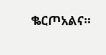ቈርጦአልና።